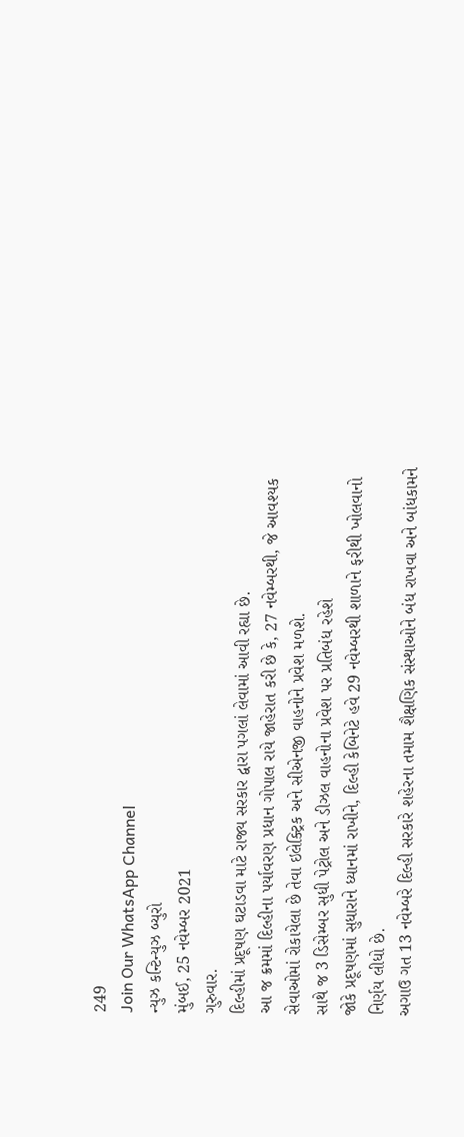249
Join Our WhatsApp Channel
ન્યુઝ કન્ટિન્યુઝ બ્યુરો
મુંબઈ, 25 નવેમ્બર 2021
ગુરુવાર.
દિલ્હીમાં પ્રદૂષણ ઘટાડવા માટે રાજ્ય સરકાર દ્વારા પગલાં લેવામાં આવી રહ્યા છે.
આ જ ક્રમમાં દિલ્હીના પર્યાવરણ પ્રધાન ગોપાલ રાયે જાહેરાત કરી છે કે, 27 નવેમ્બરથી, જે આવશ્યક સેવાઓમાં રોકાયેલા છે તેવા ઇલેક્ટ્રિક અને સીએનજી વાહનોને પ્રવેશ મળશે.
સાથે જ 3 ડિસેમ્બર સુધી પેટ્રોલ અને ડીઝલ વાહનોના પ્રવેશ પર પ્રતિબંધ રહેશે
જોકે પ્રદૂષણમાં સુધારાને ધ્યાનમાં રાખીને, દિલ્હી કેબિનેટે હવે 29 નવેમ્બરથી શાળાને ફરીથી ખોલવાનો નિર્ણય લીધો છે.
અગાઉ ગત 13 નવેમ્બરે દિલ્હી સરકારે શહેરના તમામ શૈક્ષણિક સંસ્થાઓને બંધ રાખવા અને બાંધકામને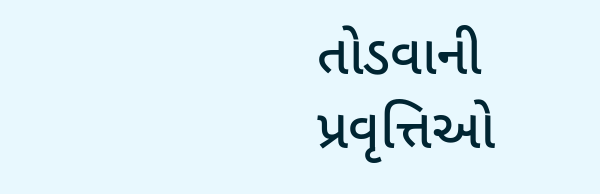તોડવાની પ્રવૃત્તિઓ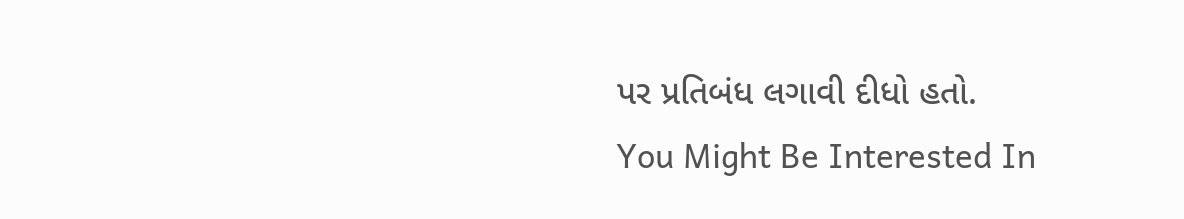પર પ્રતિબંધ લગાવી દીધો હતો.
You Might Be Interested In